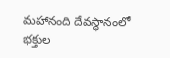మహానంది దేవస్థానంలో భక్తుల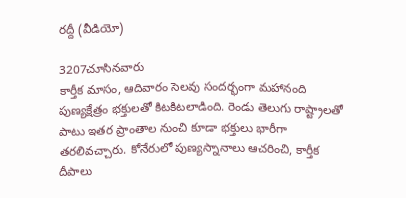రద్దీ (వీడియో)

3207చూసినవారు
కార్తీక మాసం, ఆదివారం సెలవు సందర్భంగా మహానంది పుణ్యక్షేత్రం భక్తులతో కిటకిటలాడింది. రెండు తెలుగు రాష్ట్రాలతో పాటు ఇతర ప్రాంతాల నుంచి కూడా భక్తులు భారీగా తరలివచ్చారు. కోనేరులో పుణ్యస్నానాలు ఆచరించి, కార్తీక దీపాలు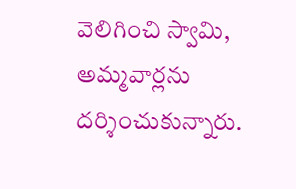వెలిగించి స్వామి, అమ్మవార్లను దర్శించుకున్నారు.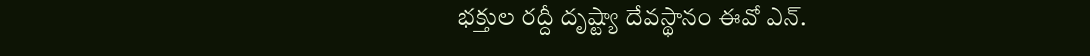భక్తుల రద్దీ దృష్ట్యా దేవస్థానం ఈవో ఎన్.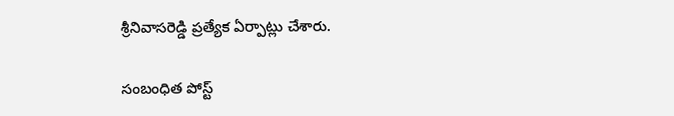శ్రీనివాసరెడ్డి ప్రత్యేక ఏర్పాట్లు చేశారు.

సంబంధిత పోస్ట్